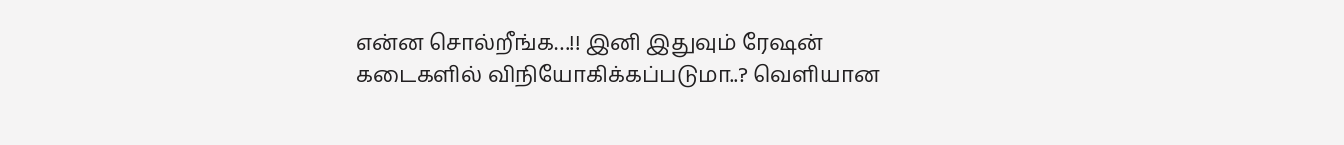என்ன சொல்றீங்க…!! இனி இதுவும் ரேஷன் கடைகளில் விநியோகிக்கப்படுமா..? வெளியான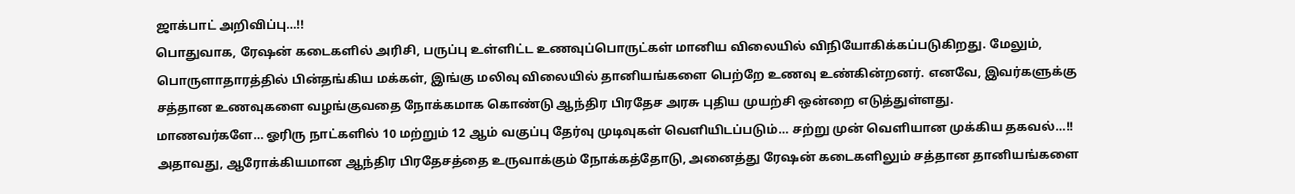ஜாக்பாட் அறிவிப்பு…!!
பொதுவாக, ரேஷன் கடைகளில் அரிசி, பருப்பு உள்ளிட்ட உணவுப்பொருட்கள் மானிய விலையில் விநியோகிக்கப்படுகிறது. மேலும், பொருளாதாரத்தில் பின்தங்கிய மக்கள், இங்கு மலிவு விலையில் தானியங்களை பெற்றே உணவு உண்கின்றனர். எனவே, இவர்களுக்கு சத்தான உணவுகளை வழங்குவதை நோக்கமாக கொண்டு ஆந்திர பிரதேச அரசு புதிய முயற்சி ஒன்றை எடுத்துள்ளது.
மாணவர்களே… ஓரிரு நாட்களில் 10 மற்றும் 12 ஆம் வகுப்பு தேர்வு முடிவுகள் வெளியிடப்படும்… சற்று முன் வெளியான முக்கிய தகவல்…!!
அதாவது, ஆரோக்கியமான ஆந்திர பிரதேசத்தை உருவாக்கும் நோக்கத்தோடு, அனைத்து ரேஷன் கடைகளிலும் சத்தான தானியங்களை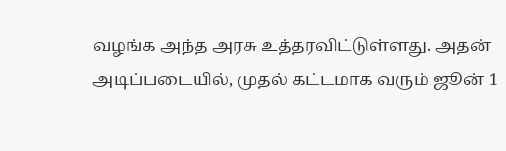வழங்க அந்த அரசு உத்தரவிட்டுள்ளது. அதன் அடிப்படையில், முதல் கட்டமாக வரும் ஜூன் 1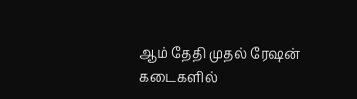ஆம் தேதி முதல் ரேஷன் கடைகளில்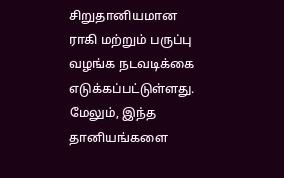சிறுதானியமான ராகி மற்றும் பருப்பு வழங்க நடவடிக்கை எடுக்கப்பட்டுள்ளது. மேலும், இந்த தானியங்களை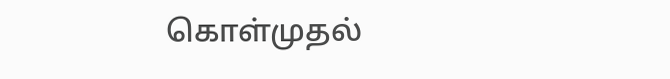கொள்முதல்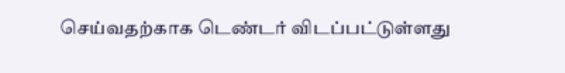செய்வதற்காக டெண்டர் விடப்பட்டுள்ளது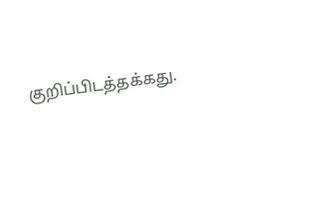குறிப்பிடத்தக்கது.